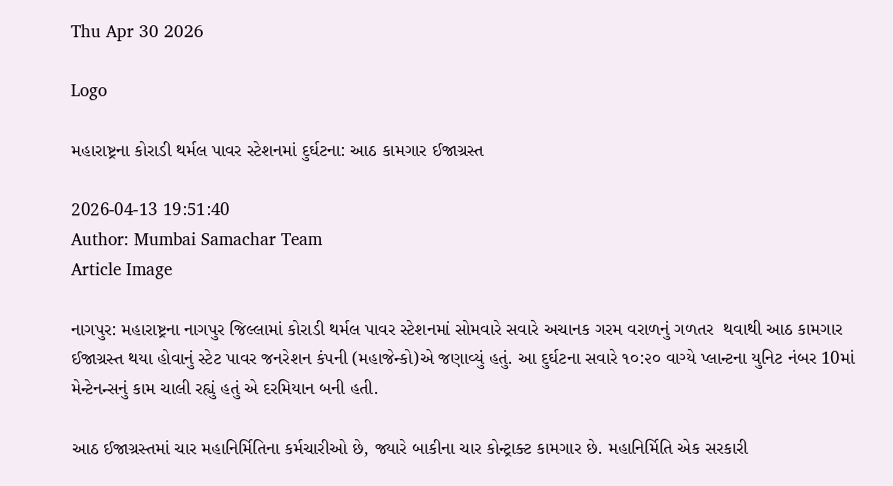Thu Apr 30 2026

Logo

મહારાષ્ટ્રના કોરાડી થર્મલ પાવર સ્ટેશનમાં દુર્ઘટના: આઠ કામગાર ઈજાગ્રસ્ત

2026-04-13 19:51:40
Author: Mumbai Samachar Team
Article Image

નાગપુર: મહારાષ્ટ્રના નાગપુર જિલ્લામાં કોરાડી થર્મલ પાવર સ્ટેશનમાં સોમવારે સવારે અચાનક ગરમ વરાળનું ગળતર  થવાથી આઠ કામગાર ઈજાગ્રસ્ત થયા હોવાનું સ્ટેટ પાવર જનરેશન કંપની (મહાજેન્કો)એ જણાવ્યું હતું. આ દુર્ઘટના સવારે ૧૦:૨૦ વાગ્યે પ્લાન્ટના યુનિટ નંબર 10માં  મેન્ટેનન્સનું કામ ચાલી રહ્યું હતું એ દરમિયાન બની હતી.

આઠ ઈજાગ્રસ્તમાં ચાર મહાનિર્મિતિના કર્મચારીઓ છે, જ્યારે બાકીના ચાર કોન્ટ્રાક્ટ કામગાર છે. મહાનિર્મિતિ એક સરકારી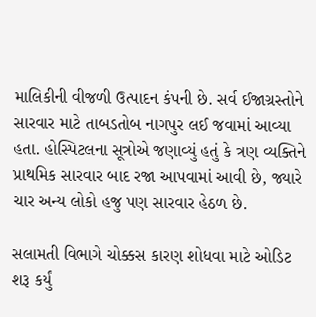માલિકીની વીજળી ઉત્પાદન કંપની છે. સર્વ ઈજાગ્રસ્તોને સારવાર માટે તાબડતોબ નાગપુર લઈ જવામાં આવ્યા હતા. હોસ્પિટલના સૂત્રોએ જણાવ્યું હતું કે ત્રણ વ્યક્તિને પ્રાથમિક સારવાર બાદ રજા આપવામાં આવી છે, જ્યારે ચાર અન્ય લોકો હજુ પણ સારવાર હેઠળ છે.

સલામતી વિભાગે ચોક્કસ કારણ શોધવા માટે ઓડિટ શરૂ કર્યું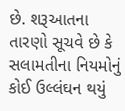છે. શરૂઆતના તારણો સૂચવે છે કે સલામતીના નિયમોનું કોઈ ઉલ્લંઘન થયું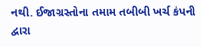નથી. ઈજાગ્રસ્તોના તમામ તબીબી ખર્ચ કંપની દ્વારા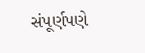સંપૂર્ણપણે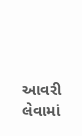આવરી લેવામાં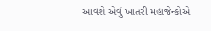આવશે એવું ખાતરી મહાજેન્કોએ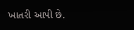ખાતરી આપી છે.